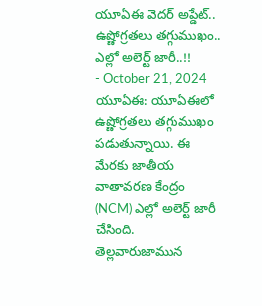యూఏఈ వెదర్ అప్డేట్.. ఉష్ణోగ్రతలు తగ్గుముఖం.. ఎల్లో అలెర్ట్ జారీ..!!
- October 21, 2024
యూఏఈ: యూఏఈలో ఉష్ణోగ్రతలు తగ్గుముఖం పడుతున్నాయి. ఈ మేరకు జాతీయ వాతావరణ కేంద్రం (NCM) ఎల్లో అలెర్ట్ జారీ చేసింది. తెల్లవారుజామున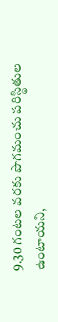9.30 గంటల వరకు పొగమంచు పరిస్థితుల ఉంటాయని,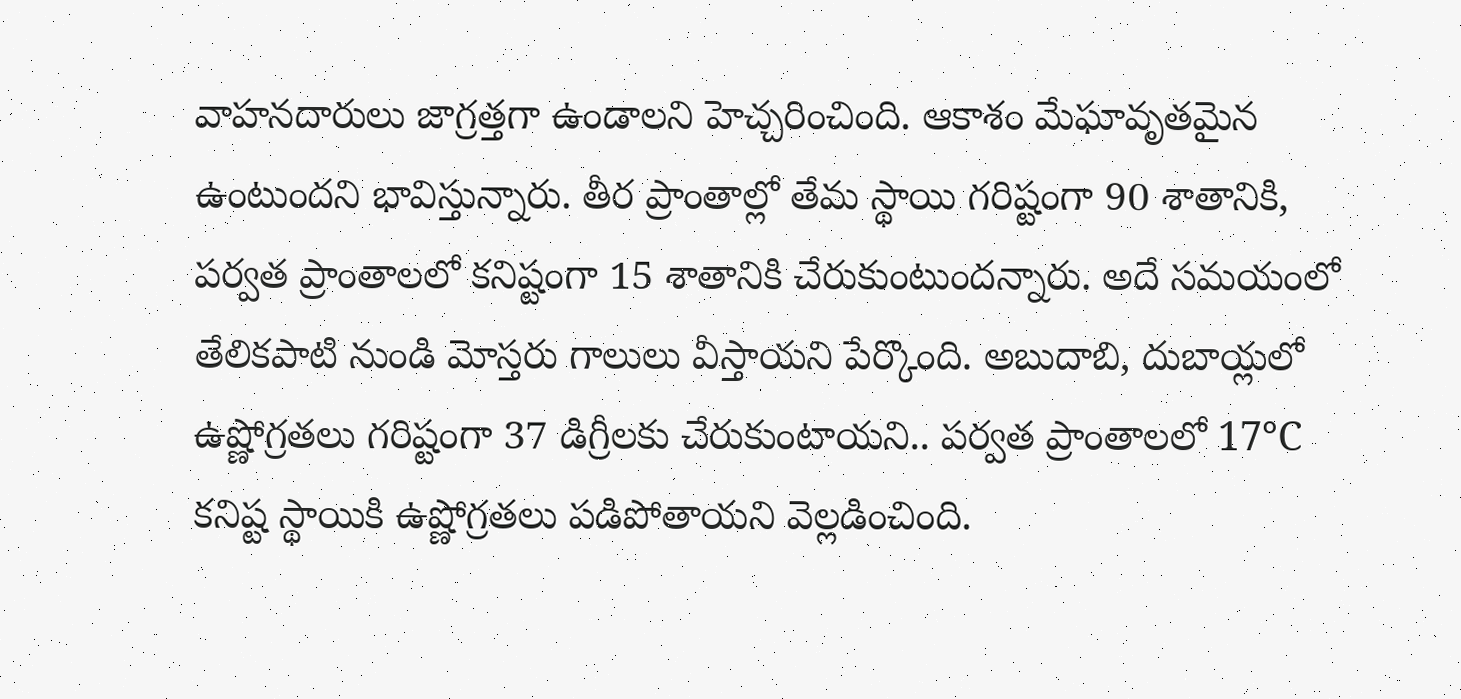వాహనదారులు జాగ్రత్తగా ఉండాలని హెచ్చరించింది. ఆకాశం మేఘావృతమైన ఉంటుందని భావిస్తున్నారు. తీర ప్రాంతాల్లో తేమ స్థాయి గరిష్టంగా 90 శాతానికి, పర్వత ప్రాంతాలలో కనిష్టంగా 15 శాతానికి చేరుకుంటుందన్నారు. అదే సమయంలో తేలికపాటి నుండి మోస్తరు గాలులు వీస్తాయని పేర్కొంది. అబుదాబి, దుబాయ్లలో ఉష్ణోగ్రతలు గరిష్టంగా 37 డిగ్రీలకు చేరుకుంటాయని.. పర్వత ప్రాంతాలలో 17°C కనిష్ట స్థాయికి ఉష్ణోగ్రతలు పడిపోతాయని వెల్లడించింది.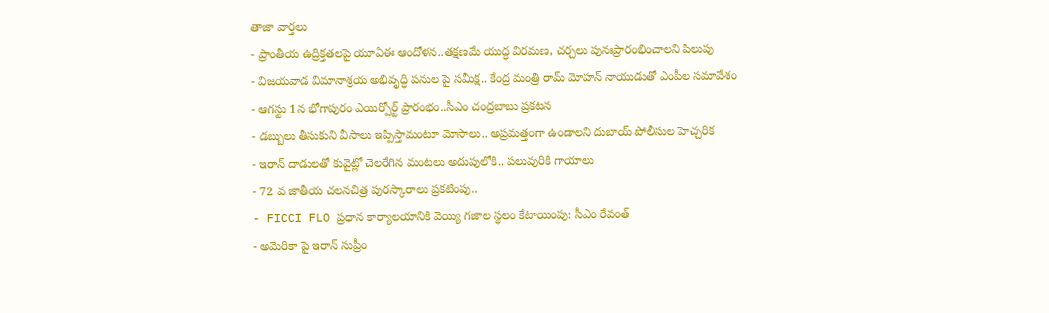తాజా వార్తలు
- ప్రాంతీయ ఉద్రిక్తతలపై యూఏఈ ఆందోళన..తక్షణమే యుద్ధ విరమణ, చర్చలు పునఃప్రారంభించాలని పిలుపు
- విజయవాడ విమానాశ్రయ అభివృద్ధి పనుల పై సమీక్ష.. కేంద్ర మంత్రి రామ్ మోహన్ నాయుడుతో ఎంపీల సమావేశం
- ఆగస్టు 1న భోగాపురం ఎయిర్పోర్ట్ ప్రారంభం..సీఎం చంద్రబాబు ప్రకటన
- డబ్బులు తీసుకుని వీసాలు ఇప్పిస్తామంటూ మోసాలు.. అప్రమత్తంగా ఉండాలని దుబాయ్ పోలీసుల హెచ్చరిక
- ఇరాన్ దాడులతో కువైట్లో చెలరేగిన మంటలు అదుపులోకి.. పలువురికి గాయాలు
- 72 వ జాతీయ చలనచిత్ర పురస్కారాలు ప్రకటింపు..
- FICCI FLO ప్రధాన కార్యాలయానికి వెయ్యి గజాల స్థలం కేటాయింపు: సీఎం రేవంత్
- అమెరికా పై ఇరాన్ సుప్రీం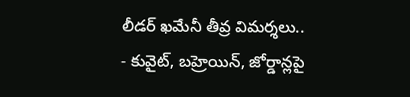లీడర్ ఖమేనీ తీవ్ర విమర్శలు..
- కువైట్, బహ్రెయిన్, జోర్డాన్లపై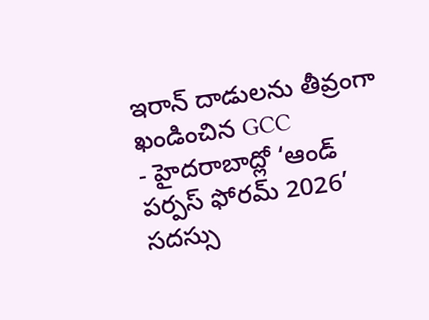ఇరాన్ దాడులను తీవ్రంగా ఖండించిన GCC
- హైదరాబాద్లో ‘ఆండ్ పర్పస్ ఫోరమ్ 2026’ సదస్సు